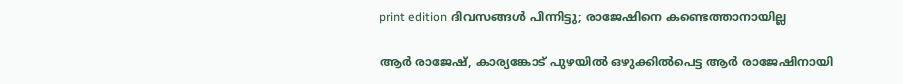print edition ദിവസങ്ങൾ പിന്നിട്ടു; രാജേഷിനെ കണ്ടെത്താനായില്ല

ആർ രാജേഷ്, കാര്യങ്കോട് പുഴയിൽ ഒഴുക്കിൽപെട്ട ആർ രാജേഷിനായി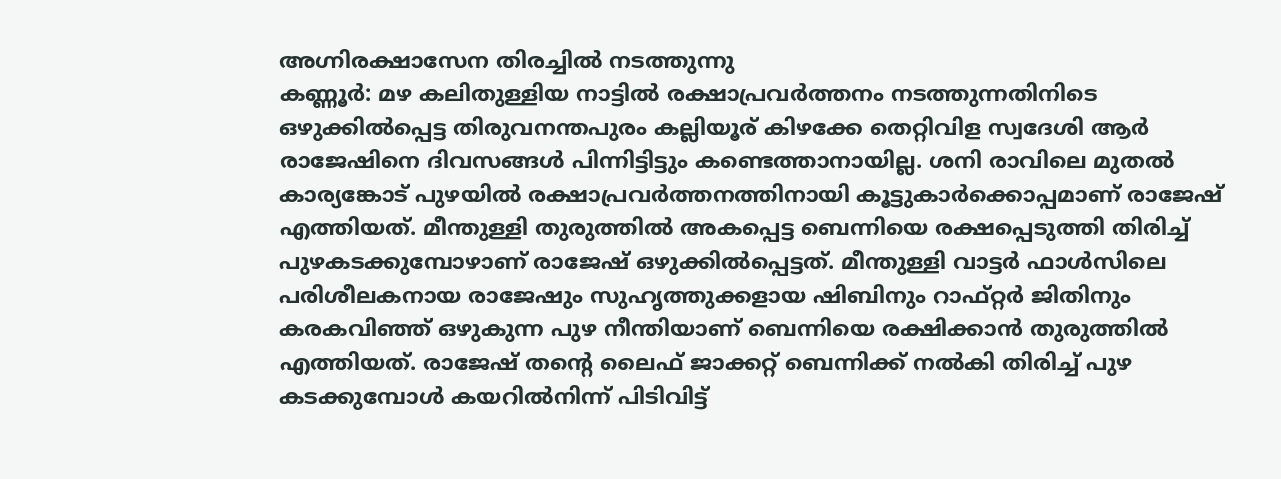അഗ്നിരക്ഷാസേന തിരച്ചിൽ നടത്തുന്നു
കണ്ണൂർ: മഴ കലിതുള്ളിയ നാട്ടിൽ രക്ഷാപ്രവർത്തനം നടത്തുന്നതിനിടെ ഒഴുക്കിൽപ്പെട്ട തിരുവനന്തപുരം കല്ലിയൂര് കിഴക്കേ തെറ്റിവിള സ്വദേശി ആർ രാജേഷിനെ ദിവസങ്ങൾ പിന്നിട്ടിട്ടും കണ്ടെത്താനായില്ല. ശനി രാവിലെ മുതൽ കാര്യങ്കോട് പുഴയിൽ രക്ഷാപ്രവർത്തനത്തിനായി കൂട്ടുകാർക്കൊപ്പമാണ് രാജേഷ് എത്തിയത്. മീന്തുള്ളി തുരുത്തിൽ അകപ്പെട്ട ബെന്നിയെ രക്ഷപ്പെടുത്തി തിരിച്ച് പുഴകടക്കുമ്പോഴാണ് രാജേഷ് ഒഴുക്കിൽപ്പെട്ടത്. മീന്തുള്ളി വാട്ടർ ഫാൾസിലെ പരിശീലകനായ രാജേഷും സുഹൃത്തുക്കളായ ഷിബിനും റാഫ്റ്റർ ജിതിനും കരകവിഞ്ഞ് ഒഴുകുന്ന പുഴ നീന്തിയാണ് ബെന്നിയെ രക്ഷിക്കാൻ തുരുത്തിൽ എത്തിയത്. രാജേഷ് തന്റെ ലൈഫ് ജാക്കറ്റ് ബെന്നിക്ക് നൽകി തിരിച്ച് പുഴ കടക്കുമ്പോൾ കയറിൽനിന്ന് പിടിവിട്ട്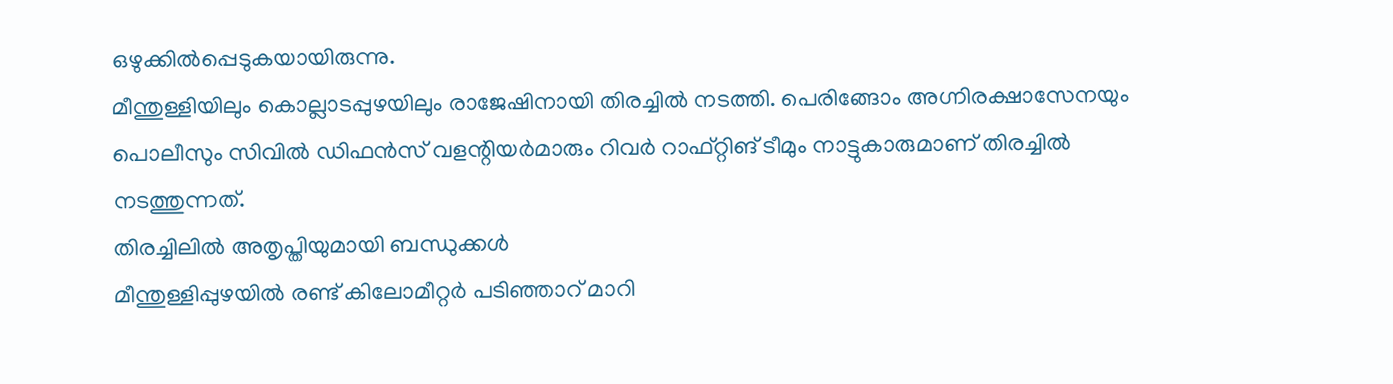ഒഴുക്കിൽപ്പെടുകയായിരുന്നു.
മീന്തുള്ളിയിലും കൊല്ലാടപ്പുഴയിലും രാജേഷിനായി തിരച്ചിൽ നടത്തി. പെരിങ്ങോം അഗ്നിരക്ഷാസേനയും പൊലീസും സിവിൽ ഡിഫൻസ് വളന്റിയർമാരും റിവർ റാഫ്റ്റിങ് ടീമും നാട്ടുകാരുമാണ് തിരച്ചിൽ നടത്തുന്നത്.
തിരച്ചിലിൽ അതൃപ്തിയുമായി ബന്ധുക്കൾ
മീന്തുള്ളിപ്പുഴയിൽ രണ്ട് കിലോമീറ്റർ പടിഞ്ഞാറ് മാറി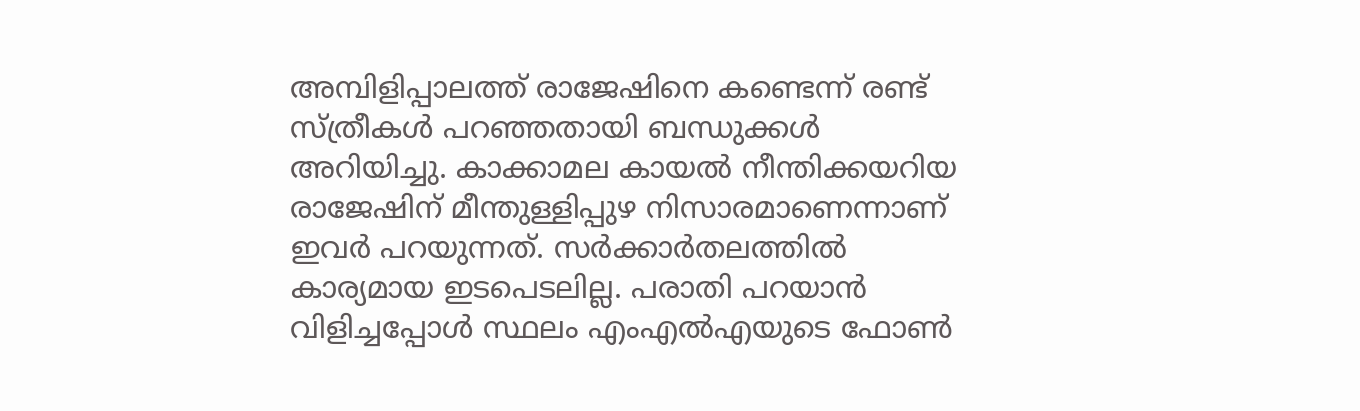അമ്പിളിപ്പാലത്ത് രാജേഷിനെ കണ്ടെന്ന് രണ്ട് സ്ത്രീകൾ പറഞ്ഞതായി ബന്ധുക്കൾ അറിയിച്ചു. കാക്കാമല കായൽ നീന്തിക്കയറിയ രാജേഷിന് മീന്തുള്ളിപ്പുഴ നിസാരമാണെന്നാണ് ഇവർ പറയുന്നത്. സർക്കാർതലത്തിൽ കാര്യമായ ഇടപെടലില്ല. പരാതി പറയാൻ വിളിച്ചപ്പോൾ സ്ഥലം എംഎൽഎയുടെ ഫോൺ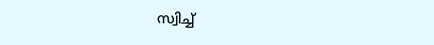സ്വിച്ച്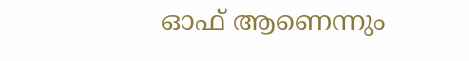ഓഫ് ആണെന്നും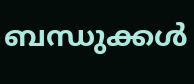ബന്ധുക്കൾ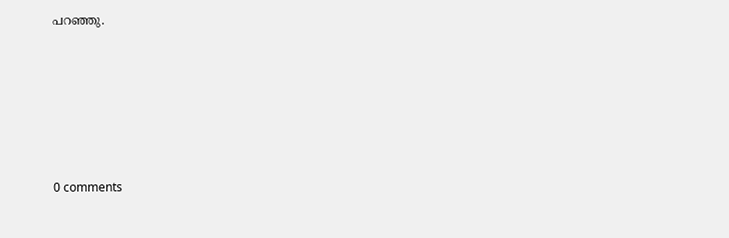പറഞ്ഞു.










0 comments